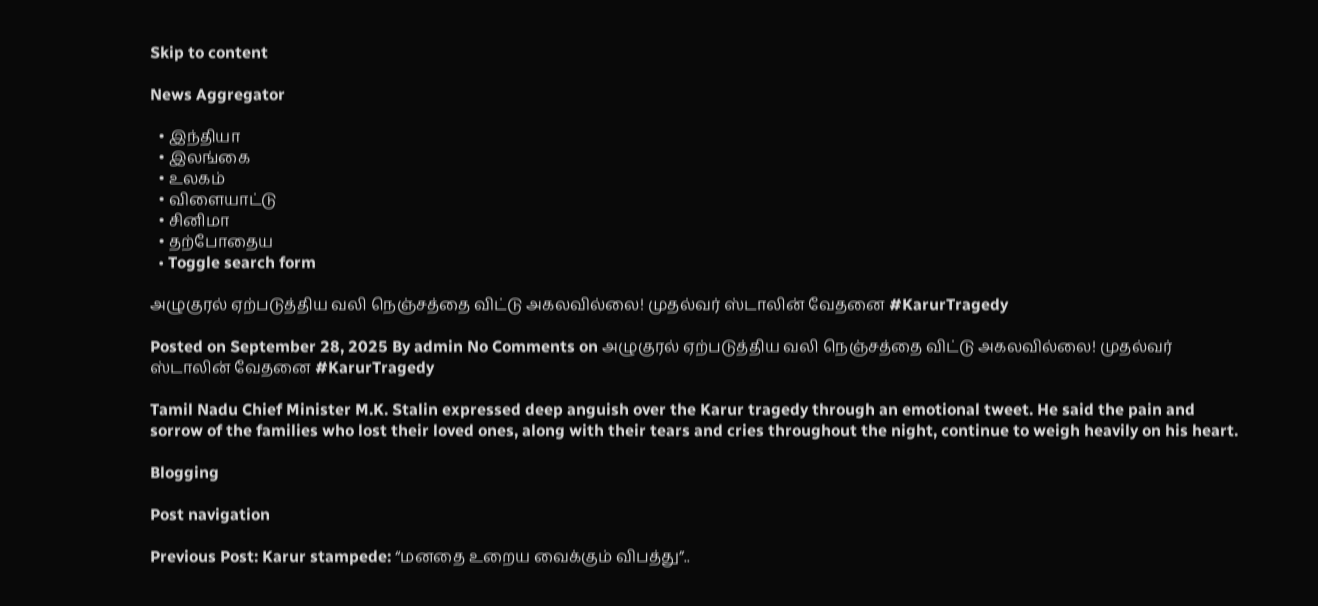Skip to content

News Aggregator

  • இந்தியா
  • இலங்கை
  • உலகம்
  • விளையாட்டு
  • சினிமா
  • தற்போதைய
  • Toggle search form

அழுகுரல் ஏற்படுத்திய வலி நெஞ்சத்தை விட்டு அகலவில்லை! முதல்வர் ஸ்டாலின் வேதனை #KarurTragedy

Posted on September 28, 2025 By admin No Comments on அழுகுரல் ஏற்படுத்திய வலி நெஞ்சத்தை விட்டு அகலவில்லை! முதல்வர் ஸ்டாலின் வேதனை #KarurTragedy

Tamil Nadu Chief Minister M.K. Stalin expressed deep anguish over the Karur tragedy through an emotional tweet. He said the pain and sorrow of the families who lost their loved ones, along with their tears and cries throughout the night, continue to weigh heavily on his heart.

Blogging

Post navigation

Previous Post: Karur stampede: “மனதை உறைய வைக்கும் விபத்து”..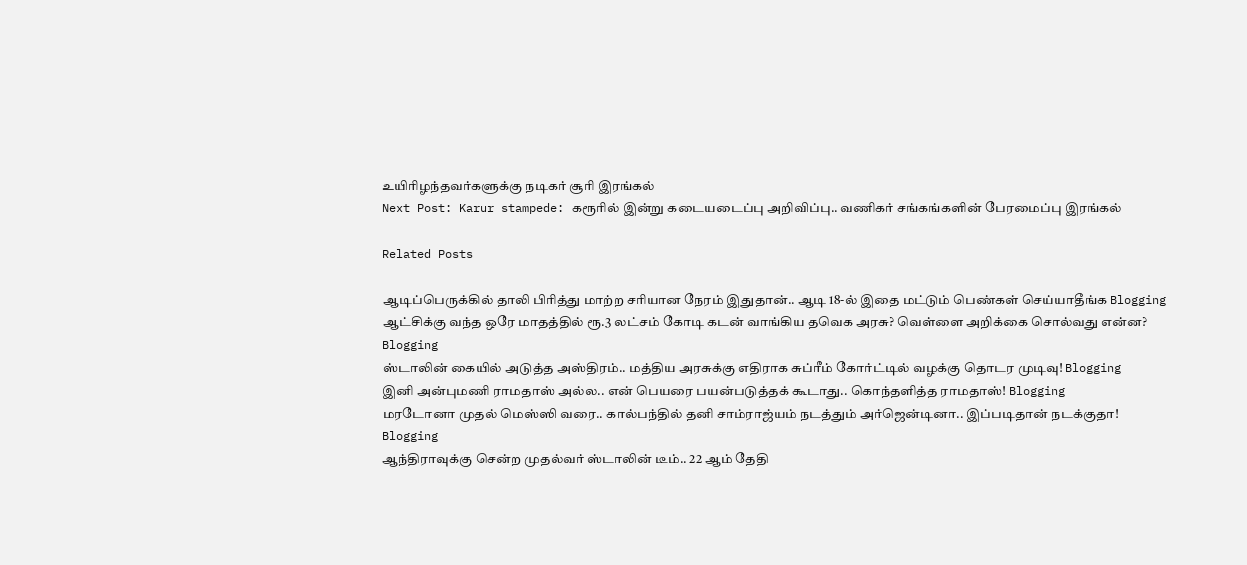உயிரிழந்தவர்களுக்கு நடிகர் சூரி இரங்கல்
Next Post: Karur stampede: கரூரில் இன்று கடையடைப்பு அறிவிப்பு.. வணிகர் சங்கங்களின் பேரமைப்பு இரங்கல்

Related Posts

ஆடிப்பெருக்கில் தாலி பிரித்து மாற்ற சரியான நேரம் இதுதான்.. ஆடி 18-ல் இதை மட்டும் பெண்கள் செய்யாதீங்க Blogging
ஆட்சிக்கு வந்த ஒரே மாதத்தில் ரூ.3 லட்சம் கோடி கடன் வாங்கிய தவெக அரசு? வெள்ளை அறிக்கை சொல்வது என்ன? Blogging
ஸ்டாலின் கையில் அடுத்த அஸ்திரம்.. மத்திய அரசுக்கு எதிராக சுப்ரீம் கோர்ட்டில் வழக்கு தொடர முடிவு! Blogging
இனி அன்புமணி ராமதாஸ் அல்ல.. என் பெயரை பயன்படுத்தக் கூடாது.. கொந்தளித்த ராமதாஸ்! Blogging
மரடோனா முதல் மெஸ்ஸி வரை.. கால்பந்தில் தனி சாம்ராஜ்யம் நடத்தும் அர்ஜென்டினா.. இப்படிதான் நடக்குதா! Blogging
ஆந்திராவுக்கு சென்ற முதல்வர் ஸ்டாலின் டீம்.. 22 ஆம் தேதி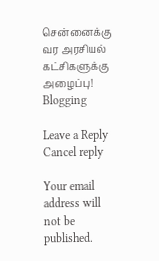சென்னைக்கு வர அரசியல் கட்சிகளுக்கு அழைப்பு! Blogging

Leave a Reply Cancel reply

Your email address will not be published.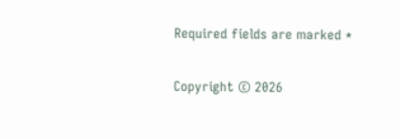Required fields are marked *

Copyright © 2026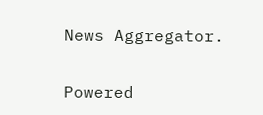News Aggregator.

Powered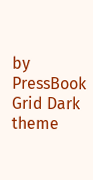by PressBook Grid Dark theme